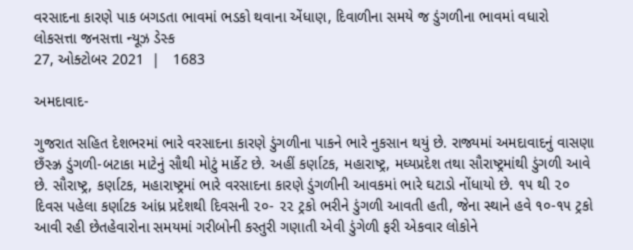વરસાદના કારણે પાક બગડતા ભાવમાં ભડકો થવાના એંધાણ, દિવાળીના સમયે જ ડુંગળીના ભાવમાં વધારો
લોકસત્તા જનસત્તા ન્યૂઝ ડેસ્ક
27, ઓક્ટોબર 2021  |   1683

અમદાવાદ-

ગુજરાત સહિત દેશભરમાં ભારે વરસાદના કારણે ડુંગળીના પાકને ભારે નુકસાન થયું છે. રાજ્યમાં અમદાવાદનું વાસણા છઁસ્ઝ્ર ડુંગળી-બટાકા માટેનું સૌથી મોટું માર્કેટ છે. અહીં કર્ણાટક, મહારાષ્ટ્ર, મધ્યપ્રદેશ તથા સૌરાષ્ટ્રમાંથી ડુંગળી આવે છે. સૌરાષ્ટ્ર, કર્ણાટક, મહારાષ્ટ્રમાં ભારે વરસાદના કારણે ડુંગળીની આવકમાં ભારે ઘટાડો નોંધાયો છે. ૧૫ થી ૨૦ દિવસ પહેલા કર્ણાટક આંધ્ર પ્રદેશથી દિવસની ૨૦- ૨૨ ટ્રકો ભરીને ડુંગળી આવતી હતી, જેના સ્થાને હવે ૧૦-૧૫ ટ્રકો આવી રહી છેતહેવારોના સમયમાં ગરીબોની કસ્તુરી ગણાતી એવી ડુંગેળી ફરી એકવાર લોકોને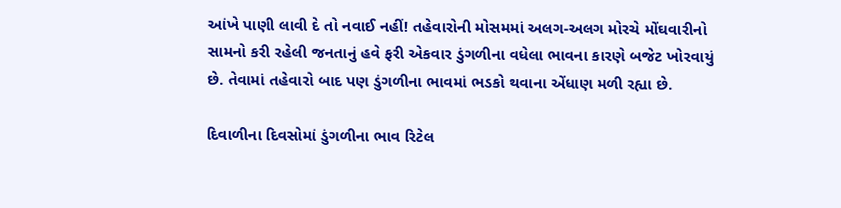આંખે પાણી લાવી દે તો નવાઈ નહીં! તહેવારોની મોસમમાં અલગ-અલગ મોરચે મોંઘવારીનો સામનો કરી રહેલી જનતાનું હવે ફરી એકવાર ડુંગળીના વધેલા ભાવના કારણે બજેટ ખોરવાયું છે. તેવામાં તહેવારો બાદ પણ ડુંગળીના ભાવમાં ભડકો થવાના એંધાણ મળી રહ્યા છે.

દિવાળીના દિવસોમાં ડુંગળીના ભાવ રિટેલ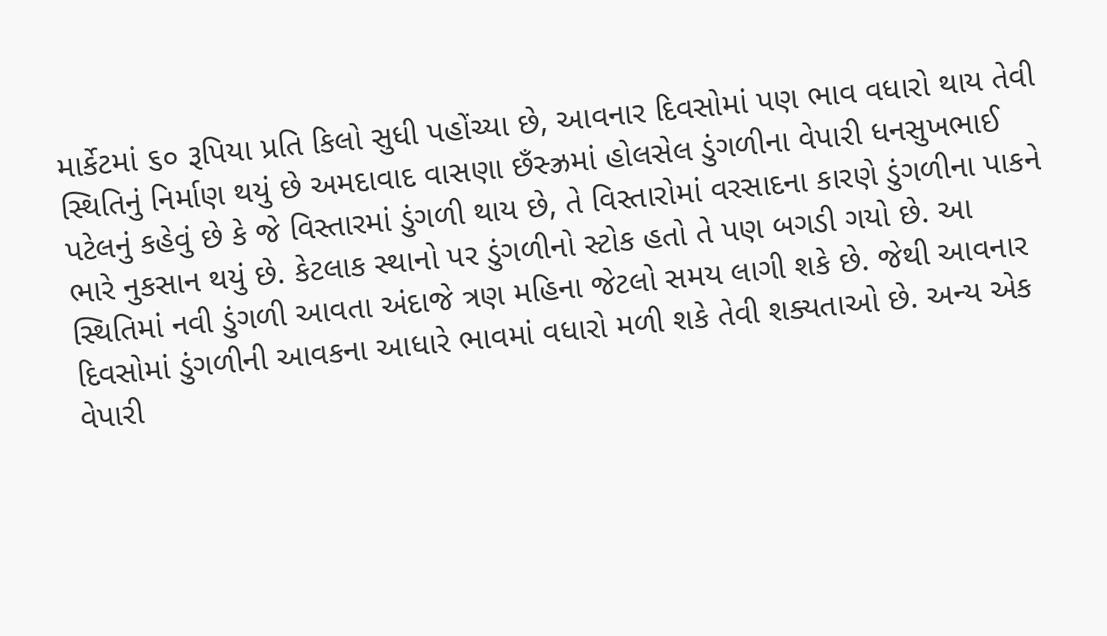માર્કેટમાં ૬૦ રૂપિયા પ્રતિ કિલો સુધી પહોંચ્યા છે, આવનાર દિવસોમાં પણ ભાવ વધારો થાય તેવી સ્થિતિનું નિર્માણ થયું છે અમદાવાદ વાસણા છઁસ્ઝ્રમાં હોલસેલ ડુંગળીના વેપારી ધનસુખભાઈ પટેલનું કહેવું છે કે જે વિસ્તારમાં ડુંગળી થાય છે, તે વિસ્તારોમાં વરસાદના કારણે ડુંગળીના પાકને ભારે નુકસાન થયું છે. કેટલાક સ્થાનો પર ડુંગળીનો સ્ટોક હતો તે પણ બગડી ગયો છે. આ સ્થિતિમાં નવી ડુંગળી આવતા અંદાજે ત્રણ મહિના જેટલો સમય લાગી શકે છે. જેથી આવનાર દિવસોમાં ડુંગળીની આવકના આધારે ભાવમાં વધારો મળી શકે તેવી શક્યતાઓ છે. અન્ય એક વેપારી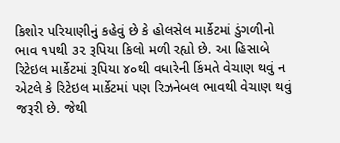કિશોર પરિયાણીનું કહેવું છે કે હોલસેલ માર્કેટમાં ડુંગળીનો ભાવ ૧૫થી ૩૨ રૂપિયા કિલો મળી રહ્યો છે. આ હિસાબે રિટેઇલ માર્કેટમાં રૂપિયા ૪૦થી વધારેની કિંમતે વેચાણ થવું ન એટલે કે રિટેઇલ માર્કેટમાં પણ રિઝનેબલ ભાવથી વેચાણ થવું જરૂરી છે. જેથી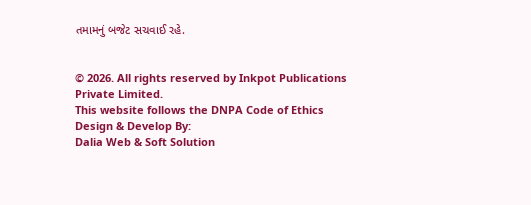તમામનું બજેટ સચવાઈ રહે.


© 2026. All rights reserved by Inkpot Publications Private Limited.
This website follows the DNPA Code of Ethics
Design & Develop By:
Dalia Web & Soft Solution